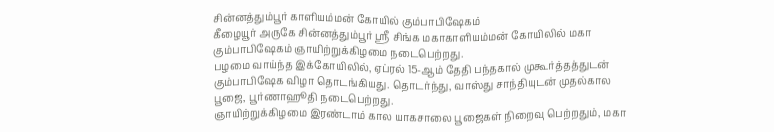சின்னத்தும்பூர் காளியம்மன் கோயில் கும்பாபிஷேகம்
கீழையூர் அருகே சின்னத்தும்பூர் ஸ்ரீ சிங்க மகாகாளியம்மன் கோயிலில் மகா கும்பாபிஷேகம் ஞாயிற்றுக்கிழமை நடைபெற்றது.
பழமை வாய்ந்த இக்கோயிலில், ஏப்ரல் 15-ஆம் தேதி பந்தகால் முகூர்த்தத்துடன் கும்பாபிஷேக விழா தொடங்கியது. தொடர்ந்து, வாஸ்து சாந்தியுடன் முதல்கால பூஜை, பூர்ணாஹூதி நடைபெற்றது.
ஞாயிற்றுக்கிழமை இரண்டாம் கால யாகசாலை பூஜைகள் நிறைவு பெற்றதும், மகா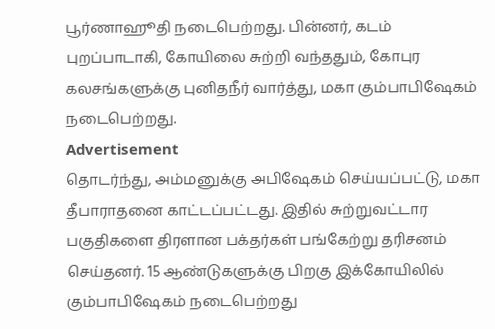பூர்ணாஹூதி நடைபெற்றது. பின்னர், கடம் புறப்பாடாகி, கோயிலை சுற்றி வந்ததும், கோபுர கலசங்களுக்கு புனிதநீர் வார்த்து, மகா கும்பாபிஷேகம் நடைபெற்றது.
Advertisement
தொடர்ந்து, அம்மனுக்கு அபிஷேகம் செய்யப்பட்டு, மகா தீபாராதனை காட்டப்பட்டது. இதில் சுற்றுவட்டார பகுதிகளை திரளான பக்தர்கள் பங்கேற்று தரிசனம் செய்தனர். 15 ஆண்டுகளுக்கு பிறகு இக்கோயிலில் கும்பாபிஷேகம் நடைபெற்றது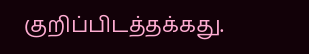குறிப்பிடத்தக்கது.